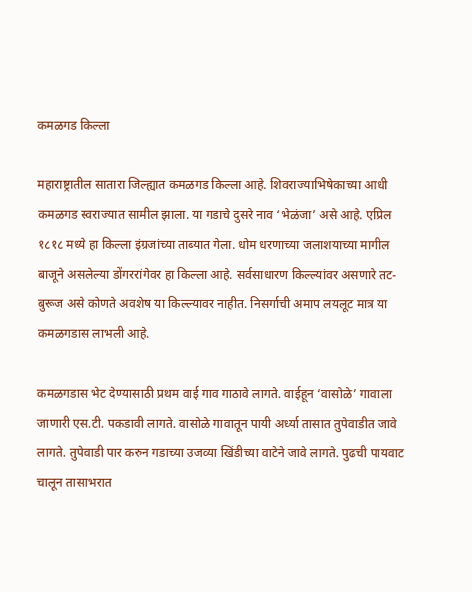कमळगड किल्ला

महाराष्ट्रातील सातारा जिल्ह्यात कमळगड किल्ला आहे. शिवराज्याभिषेकाच्या आधी कमळगड स्वराज्यात सामील झाला. या गडाचे दुसरे नाव ‘भेळंजा’ असे आहे. एप्रिल १८१८ मध्ये हा किल्ला इंग्रजांच्या ताब्यात गेला. धोम धरणाच्या जलाशयाच्या मागील बाजूने असलेल्या डोंगररांगेवर हा किल्ला आहे. सर्वसाधारण किल्ल्यांवर असणारे तट-बुरूज असे कोणते अवशेष या किल्ल्यावर नाहीत. निसर्गाची अमाप लयलूट मात्र या कमळगडास लाभली आहे.

कमळगडास भेट देण्यासाठी प्रथम वाई गाव गाठावे लागते. वाईहून ‘वासोळे’ गावाला जाणारी एस.टी. पकडावी लागते. वासोळे गावातून पायी अर्ध्या तासात तुपेवाडीत जावे लागते. तुपेवाडी पार करुन गडाच्या उजव्या खिंडीच्या वाटेने जावे लागते. पुढची पायवाट चालून तासाभरात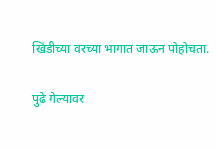खिंडीच्या वरच्या भागात जाऊन पोहोचता.

पुढे गेल्यावर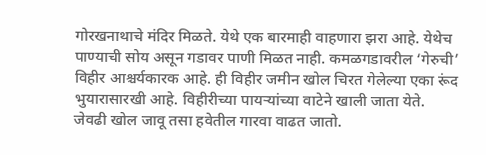गोरखनाथाचे मंदिर मिळते. येथे एक बारमाही वाहणारा झरा आहे. येथेच पाण्याची सोय असून गडावर पाणी मिळत नाही. कमळगडावरील ‘गेरुची’ विहीर आश्चर्यकारक आहे. ही विहीर जमीन खोल चिरत गेलेल्या एका रूंद भुयारासारखी आहे. विहीरीच्या पायऱ्यांच्या वाटेने खाली जाता येते. जेवढी खोल जावू तसा हवेतील गारवा वाढत जातो.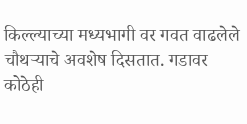किल्ल्याच्या मध्यभागी वर गवत वाढलेले चौथऱ्याचे अवशेष दिसतात. गडावर कोठेही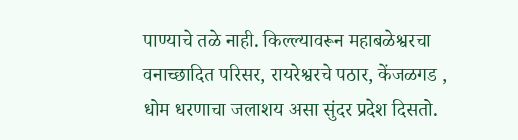पाण्याचे तळे नाही. किल्ल्यावरून महाबळेश्वरचा वनाच्छादित परिसर, रायरेश्वरचे पठार, केंजळगड , धोम धरणाचा जलाशय असा सुंदर प्रदेश दिसतो.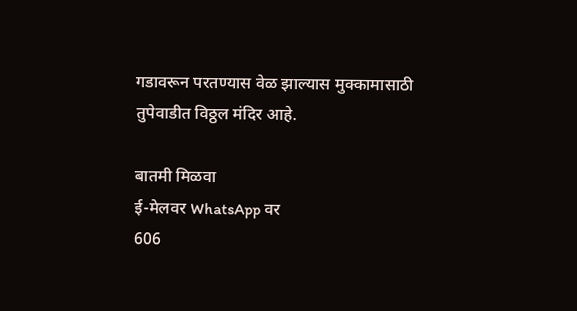गडावरून परतण्यास वेळ झाल्यास मुक्कामासाठी तुपेवाडीत विठ्ठल मंदिर आहे.

बातमी मिळवा
ई-मेलवर WhatsApp वर
606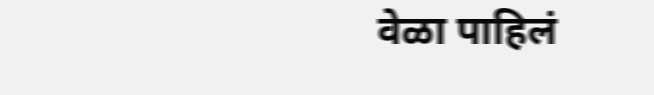वेळा पाहिलं